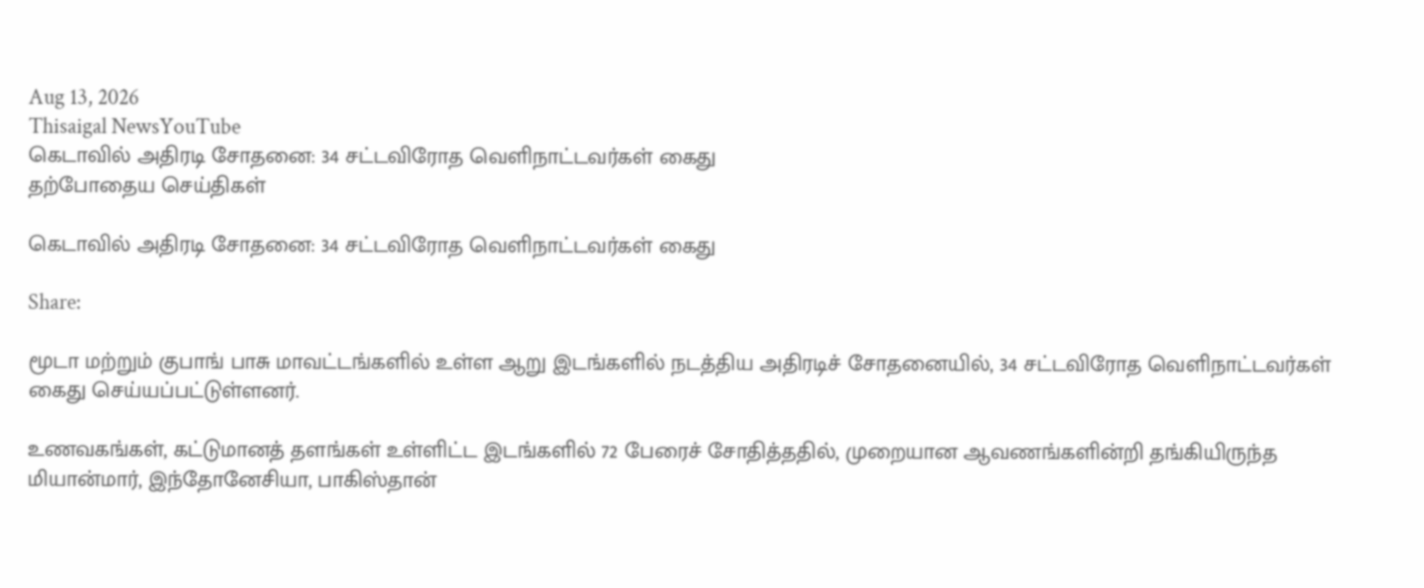Aug 13, 2026
Thisaigal NewsYouTube
கெடாவில் அதிரடி சோதனை: 34 சட்டவிரோத வெளிநாட்டவர்கள் கைது
தற்போதைய செய்திகள்

கெடாவில் அதிரடி சோதனை: 34 சட்டவிரோத வெளிநாட்டவர்கள் கைது

Share:

மூடா மற்றும் குபாங் பாசு மாவட்டங்களில் உள்ள ஆறு இடங்களில் நடத்திய அதிரடிச் சோதனையில், 34 சட்டவிரோத வெளிநாட்டவர்கள் கைது செய்யப்பட்டுள்ளனர்.

உணவகங்கள், கட்டுமானத் தளங்கள் உள்ளிட்ட இடங்களில் 72 பேரைச் சோதித்ததில், முறையான ஆவணங்களின்றி தங்கியிருந்த மியான்மார், இந்தோனேசியா, பாகிஸ்தான்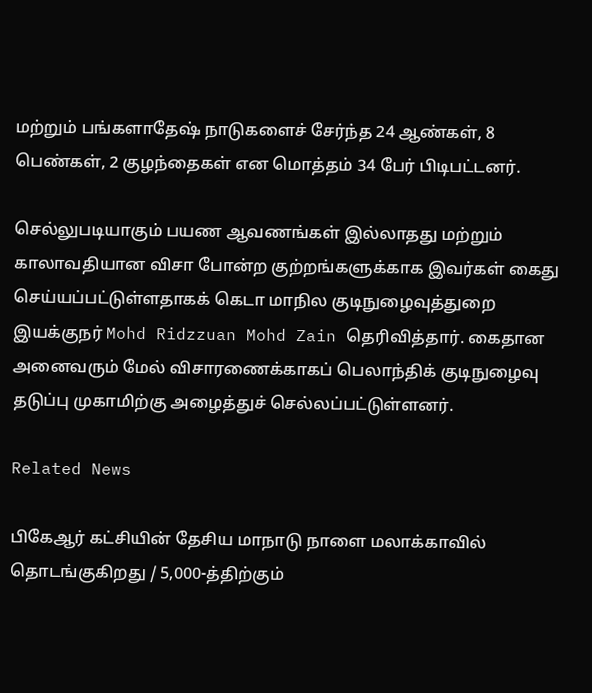மற்றும் பங்களாதேஷ் நாடுகளைச் சேர்ந்த 24 ஆண்கள், 8 பெண்கள், 2 குழந்தைகள் என மொத்தம் 34 பேர் பிடிபட்டனர்.

செல்லுபடியாகும் பயண ஆவணங்கள் இல்லாதது மற்றும் காலாவதியான விசா போன்ற குற்றங்களுக்காக இவர்கள் கைது செய்யப்பட்டுள்ளதாகக் கெடா மாநில குடிநுழைவுத்துறை இயக்குநர் Mohd Ridzzuan Mohd Zain தெரிவித்தார். கைதான அனைவரும் மேல் விசாரணைக்காகப் பெலாந்திக் குடிநுழைவு தடுப்பு முகாமிற்கு அழைத்துச் செல்லப்பட்டுள்ளனர்.

Related News

பிகேஆர் கட்சியின் தேசிய மாநாடு நாளை மலாக்காவில் தொடங்குகிறது / 5,000-த்திற்கும்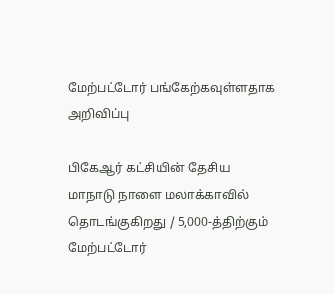மேற்பட்டோர் பங்கேற்கவுள்ளதாக அறிவிப்பு

பிகேஆர் கட்சியின் தேசிய மாநாடு நாளை மலாக்காவில் தொடங்குகிறது / 5,000-த்திற்கும் மேற்பட்டோர்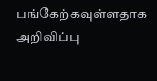பங்கேற்கவுள்ளதாக அறிவிப்பு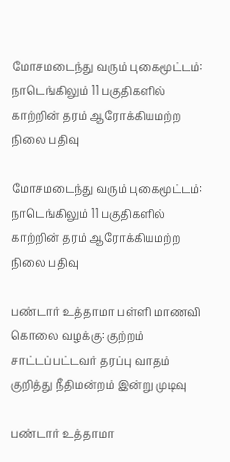மோசமடைந்து வரும் புகைமூட்டம்: நாடெங்கிலும் 11 பகுதிகளில் காற்றின் தரம் ஆரோக்கியமற்ற நிலை பதிவு

மோசமடைந்து வரும் புகைமூட்டம்: நாடெங்கிலும் 11 பகுதிகளில் காற்றின் தரம் ஆரோக்கியமற்ற நிலை பதிவு

பண்டார் உத்தாமா பள்ளி மாணவி கொலை வழக்கு: குற்றம் சாட்டப்பட்டவர் தரப்பு வாதம் குறித்து நீதிமன்றம் இன்று முடிவு

பண்டார் உத்தாமா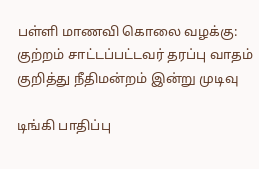பள்ளி மாணவி கொலை வழக்கு: குற்றம் சாட்டப்பட்டவர் தரப்பு வாதம் குறித்து நீதிமன்றம் இன்று முடிவு

டிங்கி பாதிப்பு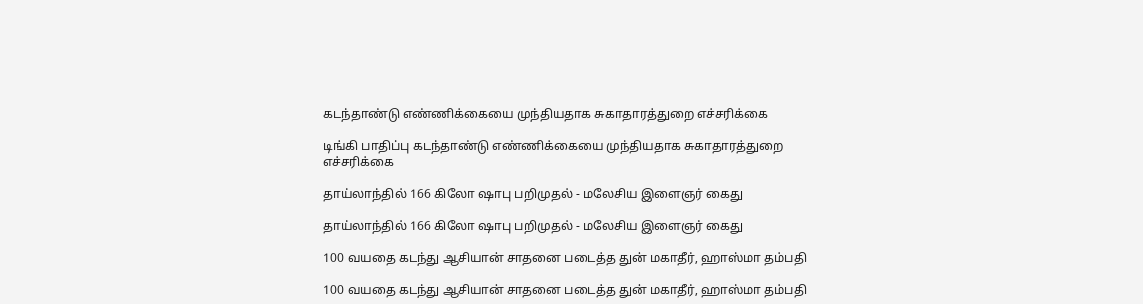கடந்தாண்டு எண்ணிக்கையை முந்தியதாக சுகாதாரத்துறை எச்சரிக்கை

டிங்கி பாதிப்பு கடந்தாண்டு எண்ணிக்கையை முந்தியதாக சுகாதாரத்துறை எச்சரிக்கை

தாய்லாந்தில் 166 கிலோ ஷாபு பறிமுதல் - மலேசிய இளைஞர் கைது

தாய்லாந்தில் 166 கிலோ ஷாபு பறிமுதல் - மலேசிய இளைஞர் கைது

100 வயதை கடந்து ஆசியான் சாதனை படைத்த துன் மகாதீர், ஹாஸ்மா தம்பதி

100 வயதை கடந்து ஆசியான் சாதனை படைத்த துன் மகாதீர், ஹாஸ்மா தம்பதி